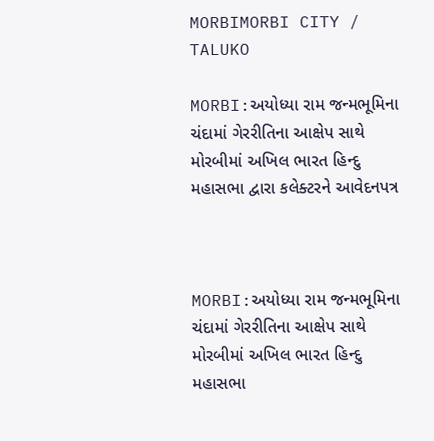MORBIMORBI CITY / TALUKO

MORBI:અયોધ્યા રામ જન્મભૂમિના ચંદામાં ગેરરીતિના આક્ષેપ સાથે મોરબીમાં અખિલ ભારત હિન્દુ મહાસભા દ્વારા કલેક્ટરને આવેદનપત્ર



MORBI:અયોધ્યા રામ જન્મભૂમિના ચંદામાં ગેરરીતિના આક્ષેપ સાથે મોરબીમાં અખિલ ભારત હિન્દુ મહાસભા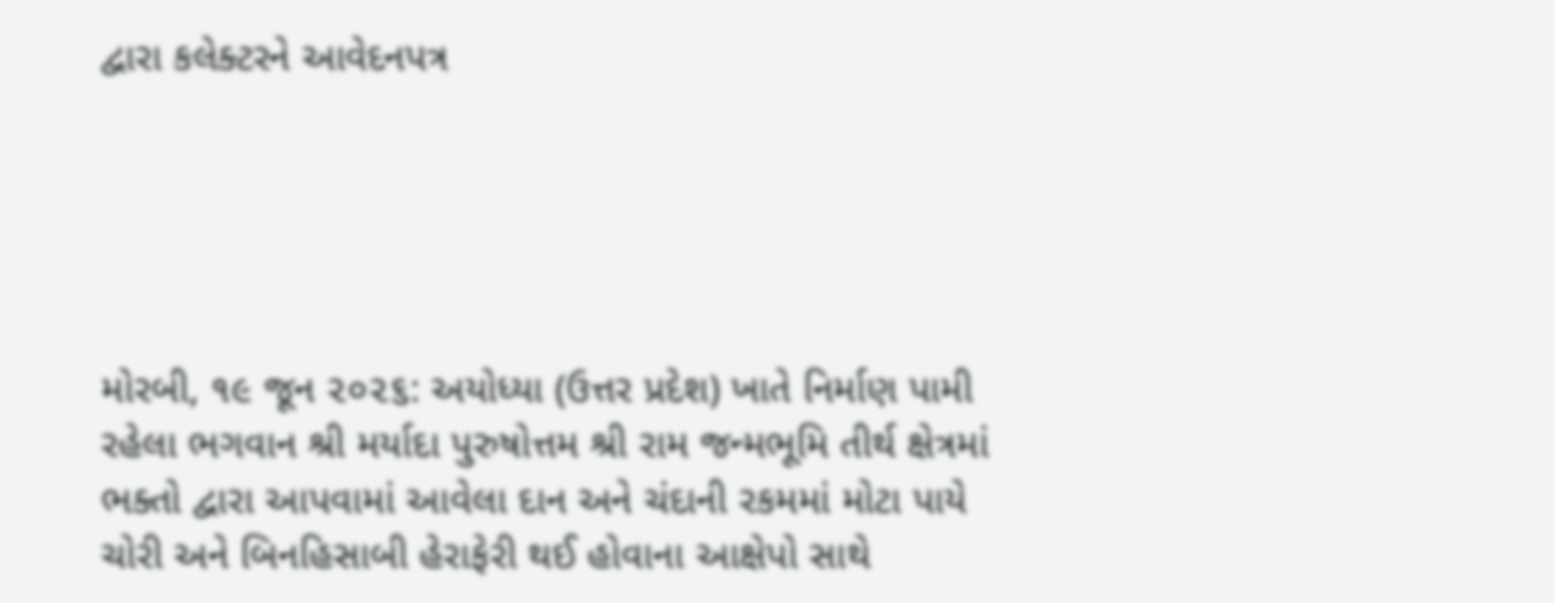દ્વારા કલેક્ટરને આવેદનપત્ર





મોરબી, ૧૯ જૂન ૨૦૨૬: અયોધ્યા (ઉત્તર પ્રદેશ) ખાતે નિર્માણ પામી રહેલા ભગવાન શ્રી મર્યાદા પુરુષોત્તમ શ્રી રામ જન્મભૂમિ તીર્થ ક્ષેત્રમાં ભક્તો દ્વારા આપવામાં આવેલા દાન અને ચંદાની રકમમાં મોટા પાયે ચોરી અને બિનહિસાબી હેરાફેરી થઈ હોવાના આક્ષેપો સાથે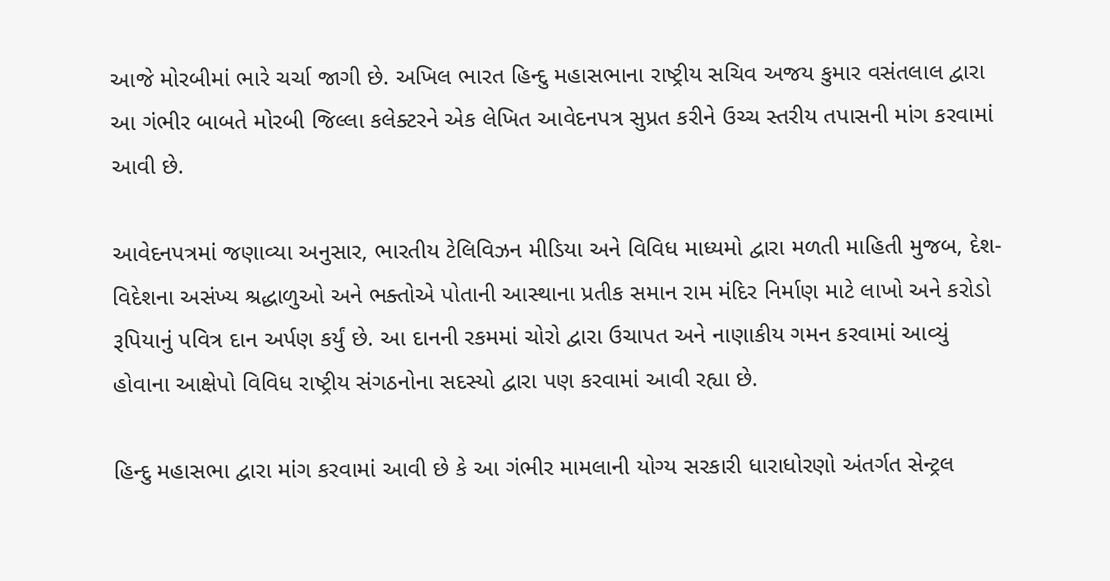આજે મોરબીમાં ભારે ચર્ચા જાગી છે. અખિલ ભારત હિન્દુ મહાસભાના રાષ્ટ્રીય સચિવ અજય કુમાર વસંતલાલ દ્વારા આ ગંભીર બાબતે મોરબી જિલ્લા કલેક્ટરને એક લેખિત આવેદનપત્ર સુપ્રત કરીને ઉચ્ચ સ્તરીય તપાસની માંગ કરવામાં આવી છે.

આવેદનપત્રમાં જણાવ્યા અનુસાર, ભારતીય ટેલિવિઝન મીડિયા અને વિવિધ માધ્યમો દ્વારા મળતી માહિતી મુજબ, દેશ-વિદેશના અસંખ્ય શ્રદ્ધાળુઓ અને ભક્તોએ પોતાની આસ્થાના પ્રતીક સમાન રામ મંદિર નિર્માણ માટે લાખો અને કરોડો રૂપિયાનું પવિત્ર દાન અર્પણ કર્યું છે. આ દાનની રકમમાં ચોરો દ્વારા ઉચાપત અને નાણાકીય ગમન કરવામાં આવ્યું હોવાના આક્ષેપો વિવિધ રાષ્ટ્રીય સંગઠનોના સદસ્યો દ્વારા પણ કરવામાં આવી રહ્યા છે.

હિન્દુ મહાસભા દ્વારા માંગ કરવામાં આવી છે કે આ ગંભીર મામલાની યોગ્ય સરકારી ધારાધોરણો અંતર્ગત સેન્ટ્રલ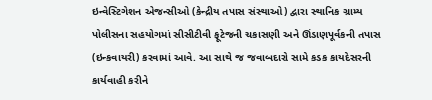ઇન્વેસ્ટિગેશન એજન્સીઓ (કેન્દ્રીય તપાસ સંસ્થાઓ) દ્વારા સ્થાનિક ગ્રામ્ય પોલીસના સહયોગમાં સીસીટીવી ફૂટેજની ચકાસણી અને ઊંડાણપૂર્વકની તપાસ (ઇન્કવાયરી) કરવામાં આવે. આ સાથે જ જવાબદારો સામે કડક કાયદેસરની કાર્યવાહી કરીને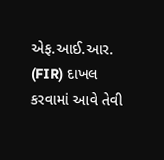એફ.આઈ.આર. (FIR) દાખલ કરવામાં આવે તેવી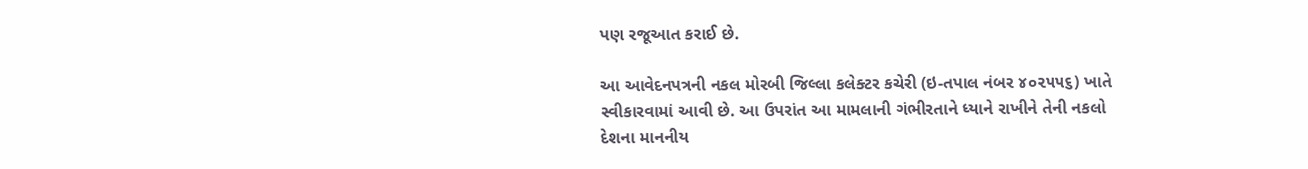પણ રજૂઆત કરાઈ છે.

આ આવેદનપત્રની નકલ મોરબી જિલ્લા કલેક્ટર કચેરી (ઇ-તપાલ નંબર ૪૦૨૫૫૬) ખાતે સ્વીકારવામાં આવી છે. આ ઉપરાંત આ મામલાની ગંભીરતાને ધ્યાને રાખીને તેની નકલો દેશના માનનીય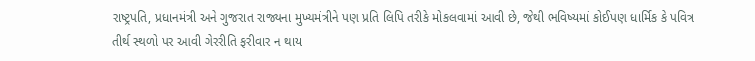રાષ્ટ્રપતિ, પ્રધાનમંત્રી અને ગુજરાત રાજ્યના મુખ્યમંત્રીને પણ પ્રતિ લિપિ તરીકે મોકલવામાં આવી છે, જેથી ભવિષ્યમાં કોઈપણ ધાર્મિક કે પવિત્ર તીર્થ સ્થળો પર આવી ગેરરીતિ ફરીવાર ન થાય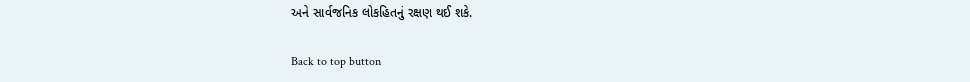અને સાર્વજનિક લોકહિતનું રક્ષણ થઈ શકે.

Back to top button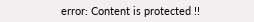error: Content is protected !!